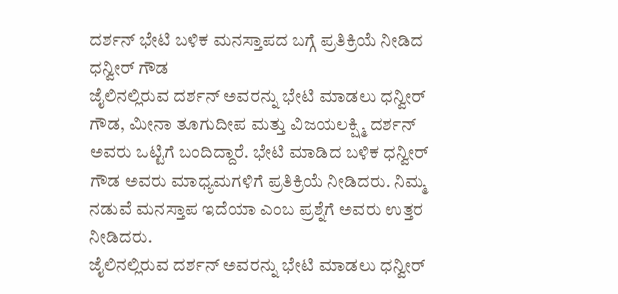ದರ್ಶನ್ ಭೇಟಿ ಬಳಿಕ ಮನಸ್ತಾಪದ ಬಗ್ಗೆ ಪ್ರತಿಕ್ರಿಯೆ ನೀಡಿದ ಧನ್ವೀರ್ ಗೌಡ
ಜೈಲಿನಲ್ಲಿರುವ ದರ್ಶನ್ ಅವರನ್ನು ಭೇಟಿ ಮಾಡಲು ಧನ್ವೀರ್ ಗೌಡ, ಮೀನಾ ತೂಗುದೀಪ ಮತ್ತು ವಿಜಯಲಕ್ಷ್ಮಿ ದರ್ಶನ್ ಅವರು ಒಟ್ಟಿಗೆ ಬಂದಿದ್ದಾರೆ. ಭೇಟಿ ಮಾಡಿದ ಬಳಿಕ ಧನ್ವೀರ್ ಗೌಡ ಅವರು ಮಾಧ್ಯಮಗಳಿಗೆ ಪ್ರತಿಕ್ರಿಯೆ ನೀಡಿದರು. ನಿಮ್ಮ ನಡುವೆ ಮನಸ್ತಾಪ ಇದೆಯಾ ಎಂಬ ಪ್ರಶ್ನೆಗೆ ಅವರು ಉತ್ತರ ನೀಡಿದರು.
ಜೈಲಿನಲ್ಲಿರುವ ದರ್ಶನ್ ಅವರನ್ನು ಭೇಟಿ ಮಾಡಲು ಧನ್ವೀರ್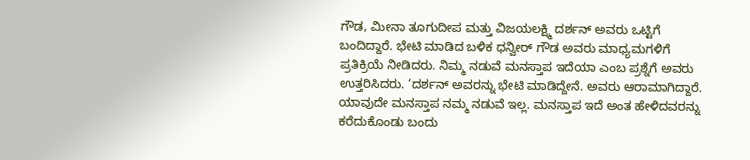ಗೌಡ, ಮೀನಾ ತೂಗುದೀಪ ಮತ್ತು ವಿಜಯಲಕ್ಷ್ಮಿ ದರ್ಶನ್ ಅವರು ಒಟ್ಟಿಗೆ ಬಂದಿದ್ದಾರೆ. ಭೇಟಿ ಮಾಡಿದ ಬಳಿಕ ಧನ್ವೀರ್ ಗೌಡ ಅವರು ಮಾಧ್ಯಮಗಳಿಗೆ ಪ್ರತಿಕ್ರಿಯೆ ನೀಡಿದರು. ನಿಮ್ಮ ನಡುವೆ ಮನಸ್ತಾಪ ಇದೆಯಾ ಎಂಬ ಪ್ರಶ್ನೆಗೆ ಅವರು ಉತ್ತರಿಸಿದರು. ‘ದರ್ಶನ್ ಅವರನ್ನು ಭೇಟಿ ಮಾಡಿದ್ದೇನೆ. ಅವರು ಆರಾಮಾಗಿದ್ದಾರೆ. ಯಾವುದೇ ಮನಸ್ತಾಪ ನಮ್ಮ ನಡುವೆ ಇಲ್ಲ. ಮನಸ್ತಾಪ ಇದೆ ಅಂತ ಹೇಳಿದವರನ್ನು ಕರೆದುಕೊಂಡು ಬಂದು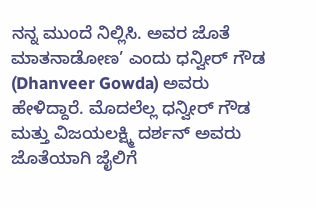ನನ್ನ ಮುಂದೆ ನಿಲ್ಲಿಸಿ. ಅವರ ಜೊತೆ ಮಾತನಾಡೋಣ’ ಎಂದು ಧನ್ವೀರ್ ಗೌಡ (Dhanveer Gowda) ಅವರು ಹೇಳಿದ್ದಾರೆ. ಮೊದಲೆಲ್ಲ ಧನ್ವೀರ್ ಗೌಡ ಮತ್ತು ವಿಜಯಲಕ್ಷ್ಮಿ ದರ್ಶನ್ ಅವರು ಜೊತೆಯಾಗಿ ಜೈಲಿಗೆ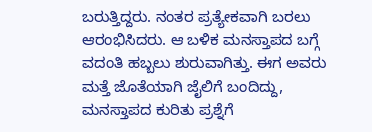ಬರುತ್ತಿದ್ದರು. ನಂತರ ಪ್ರತ್ಯೇಕವಾಗಿ ಬರಲು ಆರಂಭಿಸಿದರು. ಆ ಬಳಿಕ ಮನಸ್ತಾಪದ ಬಗ್ಗೆ ವದಂತಿ ಹಬ್ಬಲು ಶುರುವಾಗಿತ್ತು. ಈಗ ಅವರು ಮತ್ತೆ ಜೊತೆಯಾಗಿ ಜೈಲಿಗೆ ಬಂದಿದ್ದು, ಮನಸ್ತಾಪದ ಕುರಿತು ಪ್ರಶ್ನೆಗೆ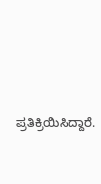ಪ್ರತಿಕ್ರಿಯಿಸಿದ್ದಾರೆ.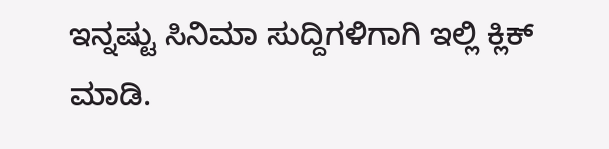ಇನ್ನಷ್ಟು ಸಿನಿಮಾ ಸುದ್ದಿಗಳಿಗಾಗಿ ಇಲ್ಲಿ ಕ್ಲಿಕ್ ಮಾಡಿ.